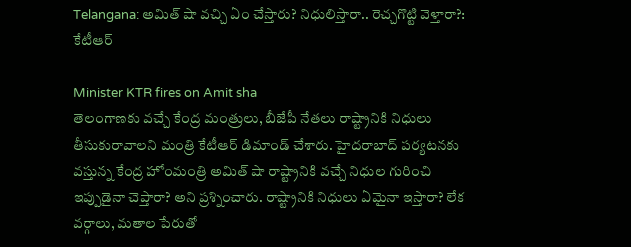Telangana: అమిత్ షా వచ్చి ఏం చేస్తారు? నిధులిస్తారా.. రెచ్చగొట్టి వెళ్తారా?: కేటీఆర్

Minister KTR fires on Amit sha
తెలంగాణకు వచ్చే కేంద్ర మంత్రులు, బీజేపీ నేతలు రాష్ట్రానికి నిధులు తీసుకురావాలని మంత్రి కేటీఆర్ డిమాండ్ చేశారు. హైదరాబాద్‌ పర్యటనకు వస్తున్న కేంద్ర హోంమంత్రి అమిత్‌ షా రాష్ట్రానికి వచ్చే నిధుల గురించి ఇప్పుడైనా చెప్తారా? అని ప్రశ్నించారు. రాష్ట్రానికి నిధులు ఏమైనా ఇస్తారా? లేక వర్గాలు, మతాల పేరుతో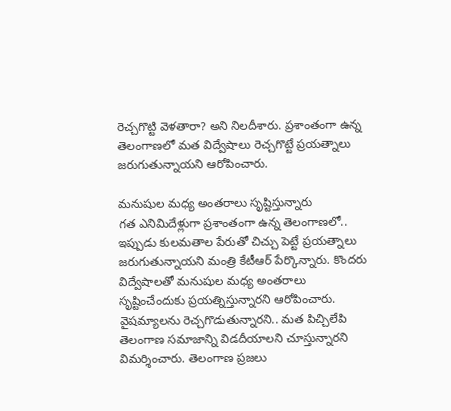రెచ్చగొట్టి వెళతారా? అని నిలదీశారు. ప్రశాంతంగా ఉన్న తెలంగాణలో మత విద్వేషాలు రెచ్చగొట్టే ప్రయత్నాలు జరుగుతున్నాయని ఆరోపించారు.

మనుషుల మధ్య అంతరాలు సృష్టిస్తున్నారు
గత ఎనిమిదేళ్లుగా ప్రశాంతంగా ఉన్న తెలంగాణలో.. ఇప్పుడు కులమతాల పేరుతో చిచ్చు పెట్టే ప్రయత్నాలు జరుగుతున్నాయని మంత్రి కేటీఆర్ పేర్కొన్నారు. కొందరు విద్వేషాలతో మనుషుల మధ్య అంతరాలు సృష్టించేందుకు ప్రయత్నిస్తున్నారని ఆరోపించారు. వైషమ్యాలను రెచ్చగొడుతున్నారని.. మత పిచ్చిలేపి తెలంగాణ సమాజాన్ని విడదీయాలని చూస్తున్నారని విమర్శించారు. తెలంగాణ ప్రజలు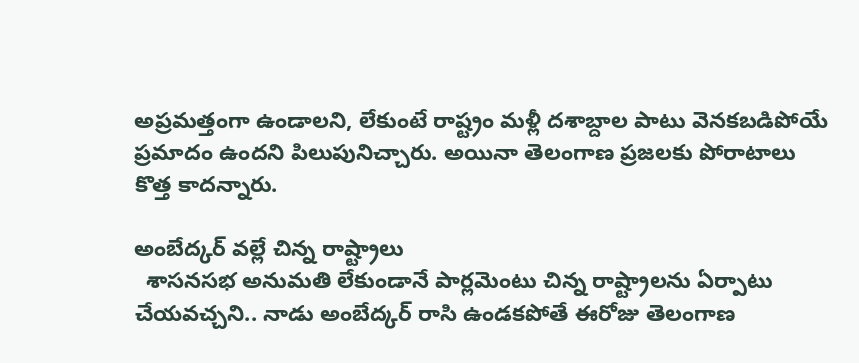అప్రమత్తంగా ఉండాలని, లేకుంటే రాష్ట్రం మళ్లీ దశాబ్దాల పాటు వెనకబడిపోయే ప్రమాదం ఉందని పిలుపునిచ్చారు. అయినా తెలంగాణ ప్రజలకు పోరాటాలు కొత్త కాదన్నారు.

అంబేద్కర్ వల్లే చిన్న రాష్ట్రాలు
  శాసనసభ అనుమతి లేకుండానే పార్లమెంటు చిన్న రాష్ట్రాలను ఏర్పాటు చేయవచ్చని.. నాడు అంబేద్కర్‌ రాసి ఉండకపోతే ఈరోజు తెలంగాణ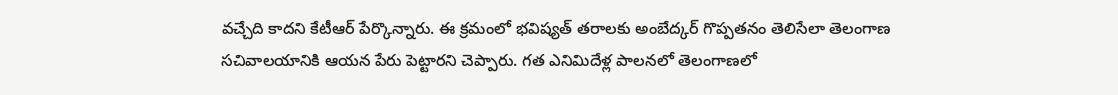వచ్చేది కాదని కేటీఆర్ పేర్కొన్నారు. ఈ క్రమంలో భవిష్యత్‌ తరాలకు అంబేద్కర్‌ గొప్పతనం తెలిసేలా తెలంగాణ సచివాలయానికి ఆయన పేరు పెట్టారని చెప్పారు. గత ఎనిమిదేళ్ల పాలనలో తెలంగాణలో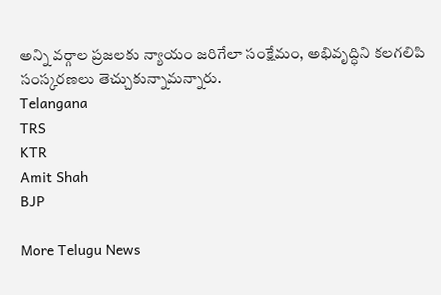అన్ని వర్గాల ప్రజలకు న్యాయం జరిగేలా సంక్షేమం, అభివృద్ధిని కలగలిపి సంస్కరణలు తెచ్చుకున్నామన్నారు.
Telangana
TRS
KTR
Amit Shah
BJP

More Telugu News